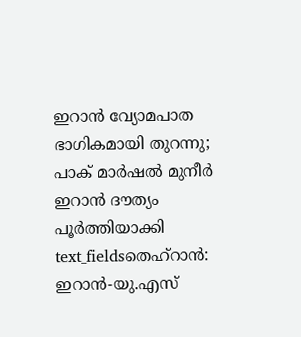ഇറാൻ വ്യോമപാത ഭാഗികമായി തുറന്നു; പാക് മാർഷൽ മുനീർ ഇറാൻ ദൗത്യം പൂർത്തിയാക്കി
text_fieldsതെഹ്റാൻ: ഇറാൻ-യു.എസ്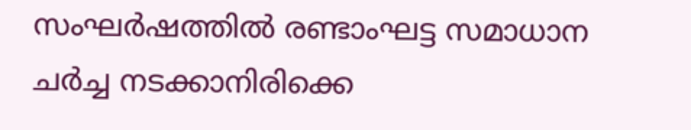സംഘർഷത്തിൽ രണ്ടാംഘട്ട സമാധാന ചർച്ച നടക്കാനിരിക്കെ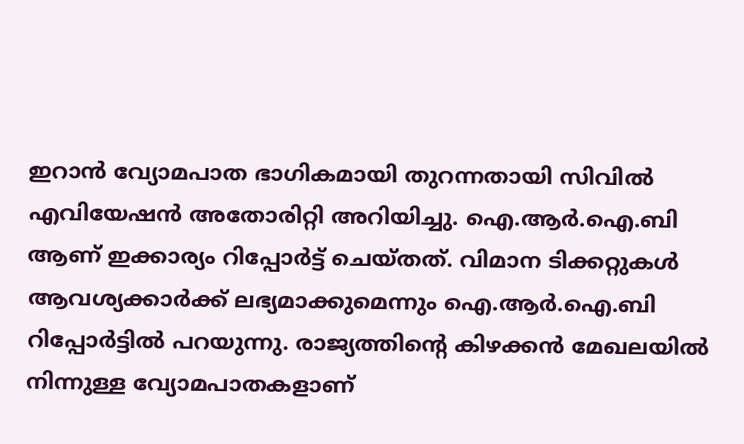ഇറാൻ വ്യോമപാത ഭാഗികമായി തുറന്നതായി സിവിൽ എവിയേഷൻ അതോരിറ്റി അറിയിച്ചു. ഐ.ആർ.ഐ.ബി ആണ് ഇക്കാര്യം റിപ്പോർട്ട് ചെയ്തത്. വിമാന ടിക്കറ്റുകൾ ആവശ്യക്കാർക്ക് ലഭ്യമാക്കുമെന്നും ഐ.ആർ.ഐ.ബി റിപ്പോർട്ടിൽ പറയുന്നു. രാജ്യത്തിന്റെ കിഴക്കൻ മേഖലയിൽ നിന്നുള്ള വ്യോമപാതകളാണ്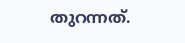തുറന്നത്.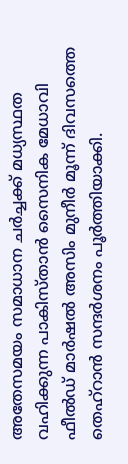അതേസമയം സമാധാന ചർച്ചക്ക് മധ്യസ്ഥത വഹിക്കുന്ന പാകിസ്താൻ സൈനിക മേധാവി ഫീൽഡ് മാർഷൽ അസിം മുനീർ മൂന്ന് ദിവസത്തെ തെഹ്റാൻ സന്ദർശനം പൂർത്തിയാക്കി.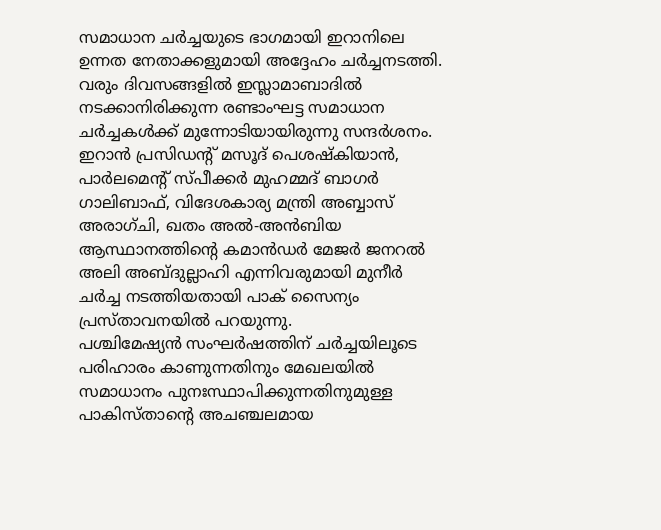സമാധാന ചർച്ചയുടെ ഭാഗമായി ഇറാനിലെ ഉന്നത നേതാക്കളുമായി അദ്ദേഹം ചർച്ചനടത്തി. വരും ദിവസങ്ങളിൽ ഇസ്ലാമാബാദിൽ നടക്കാനിരിക്കുന്ന രണ്ടാംഘട്ട സമാധാന ചർച്ചകൾക്ക് മുന്നോടിയായിരുന്നു സന്ദർശനം. ഇറാൻ പ്രസിഡന്റ് മസൂദ് പെശഷ്കിയാൻ, പാർലമെന്റ് സ്പീക്കർ മുഹമ്മദ് ബാഗർ ഗാലിബാഫ്, വിദേശകാര്യ മന്ത്രി അബ്ബാസ് അരാഗ്ചി, ഖതം അൽ-അൻബിയ ആസ്ഥാനത്തിന്റെ കമാൻഡർ മേജർ ജനറൽ അലി അബ്ദുല്ലാഹി എന്നിവരുമായി മുനീർ ചർച്ച നടത്തിയതായി പാക് സൈന്യം പ്രസ്താവനയിൽ പറയുന്നു.
പശ്ചിമേഷ്യൻ സംഘർഷത്തിന് ചർച്ചയിലൂടെ പരിഹാരം കാണുന്നതിനും മേഖലയിൽ സമാധാനം പുനഃസ്ഥാപിക്കുന്നതിനുമുള്ള പാകിസ്താന്റെ അചഞ്ചലമായ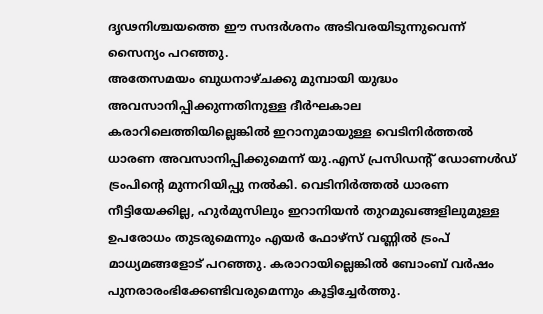ദൃഢനിശ്ചയത്തെ ഈ സന്ദർശനം അടിവരയിടുന്നുവെന്ന് സൈന്യം പറഞ്ഞു.
അതേസമയം ബുധനാഴ്ചക്കു മുമ്പായി യുദ്ധം അവസാനിപ്പിക്കുന്നതിനുള്ള ദീർഘകാല കരാറിലെത്തിയില്ലെങ്കിൽ ഇറാനുമായുള്ള വെടിനിർത്തൽ ധാരണ അവസാനിപ്പിക്കുമെന്ന് യു.എസ് പ്രസിഡന്റ് ഡോണൾഡ് ട്രംപിന്റെ മുന്നറിയിപ്പു നൽകി. വെടിനിർത്തൽ ധാരണ നീട്ടിയേക്കില്ല, ഹുർമുസിലും ഇറാനിയൻ തുറമുഖങ്ങളിലുമുള്ള ഉപരോധം തുടരുമെന്നും എയർ ഫോഴ്സ് വണ്ണിൽ ട്രംപ് മാധ്യമങ്ങളോട് പറഞ്ഞു. കരാറായില്ലെങ്കിൽ ബോംബ് വർഷം പുനരാരംഭിക്കേണ്ടിവരുമെന്നും കൂട്ടിച്ചേർത്തു.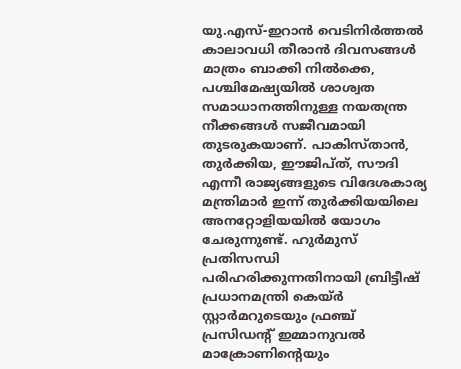യു.എസ്-ഇറാൻ വെടിനിർത്തൽ കാലാവധി തീരാൻ ദിവസങ്ങൾ മാത്രം ബാക്കി നിൽക്കെ, പശ്ചിമേഷ്യയിൽ ശാശ്വത സമാധാനത്തിനുള്ള നയതന്ത്ര നീക്കങ്ങൾ സജീവമായി തുടരുകയാണ്. പാകിസ്താൻ, തുർക്കിയ, ഈജിപ്ത്, സൗദി എന്നീ രാജ്യങ്ങളുടെ വിദേശകാര്യ മന്ത്രിമാർ ഇന്ന് തുർക്കിയയിലെ അനറ്റോളിയയിൽ യോഗം ചേരുന്നുണ്ട്. ഹുർമുസ് പ്രതിസന്ധി പരിഹരിക്കുന്നതിനായി ബ്രിട്ടീഷ് പ്രധാനമന്ത്രി കെയ്ർ സ്റ്റാർമറുടെയും ഫ്രഞ്ച് പ്രസിഡന്റ് ഇമ്മാനുവൽ മാക്രോണിന്റെയും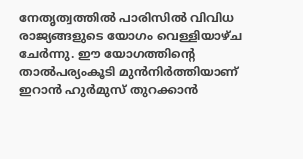നേതൃത്വത്തിൽ പാരിസിൽ വിവിധ രാജ്യങ്ങളുടെ യോഗം വെള്ളിയാഴ്ച ചേർന്നു. ഈ യോഗത്തിന്റെ താൽപര്യംകൂടി മുൻനിർത്തിയാണ് ഇറാൻ ഹുർമുസ് തുറക്കാൻ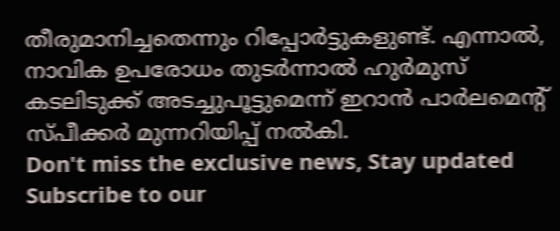തീരുമാനിച്ചതെന്നും റിപ്പോർട്ടുകളുണ്ട്. എന്നാൽ, നാവിക ഉപരോധം തുടർന്നാൽ ഹുർമുസ് കടലിടുക്ക് അടച്ചുപൂട്ടുമെന്ന് ഇറാൻ പാർലമെന്റ് സ്പീക്കർ മുന്നറിയിപ്പ് നൽകി.
Don't miss the exclusive news, Stay updated
Subscribe to our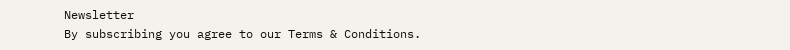Newsletter
By subscribing you agree to our Terms & Conditions.